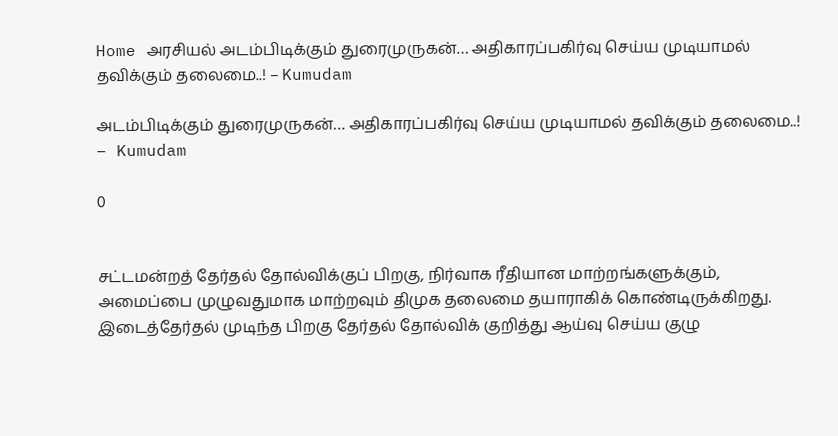Home அரசியல் அடம்பிடிக்கும் துரைமுருகன்… அதிகாரப்பகிர்வு செய்ய முடியாமல் தவிக்கும் தலைமை..! – Kumudam

அடம்பிடிக்கும் துரைமுருகன்… அதிகாரப்பகிர்வு செய்ய முடியாமல் தவிக்கும் தலைமை..! – Kumudam

0


சட்டமன்றத் தேர்தல் தோல்விக்குப் பிறகு, நிர்வாக ரீதியான மாற்றங்களுக்கும், அமைப்பை முழுவதுமாக மாற்றவும் திமுக தலைமை தயாராகிக் கொண்டிருக்கிறது. இடைத்தேர்தல் முடிந்த பிறகு தேர்தல் தோல்விக் குறித்து ஆய்வு செய்ய குழு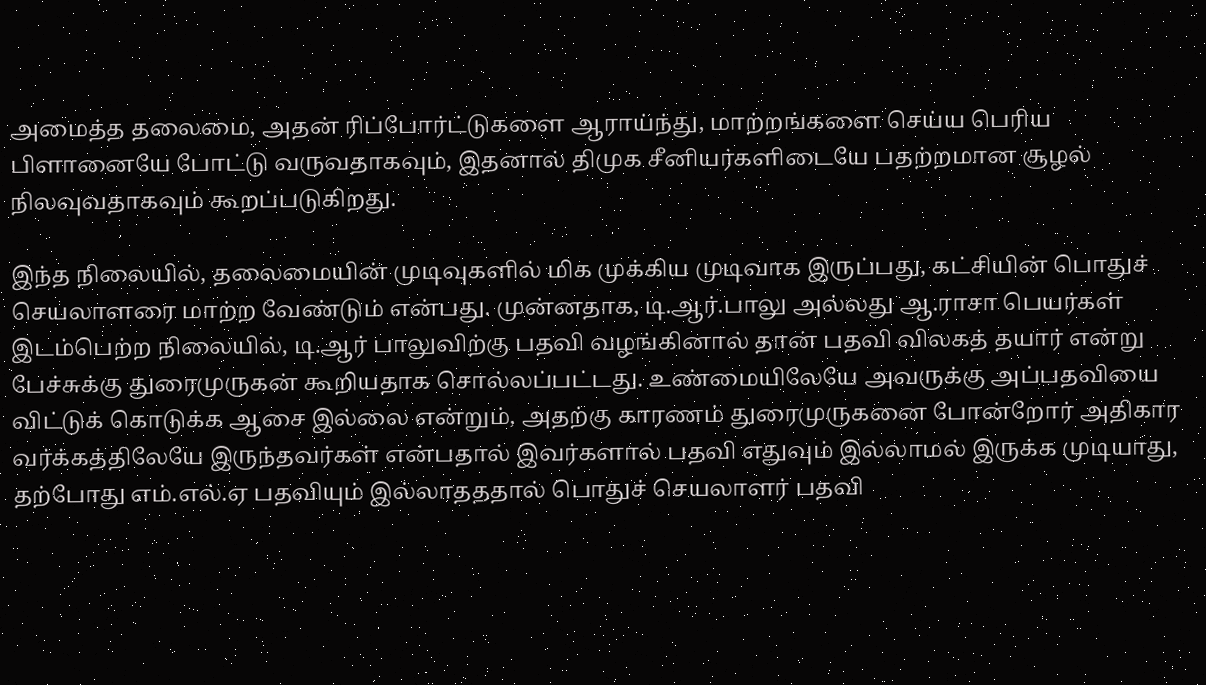அமைத்த தலைமை, அதன் ரிப்போர்ட்டுகளை ஆராய்ந்து, மாற்றங்களை செய்ய பெரிய பிளானையே போட்டு வருவதாகவும், இதனால் திமுக சீனியர்களிடையே பதற்றமான சூழல் நிலவுவதாகவும் கூறப்படுகிறது.

இந்த நிலையில், தலைமையின் முடிவுகளில் மிக முக்கிய முடிவாக இருப்பது, கட்சியின் பொதுச் செயலாளரை மாற்ற வேண்டும் என்பது. முன்னதாக, டி.ஆர்.பாலு அல்லது ஆ.ராசா பெயர்கள் இடம்பெற்ற நிலையில், டி.ஆர் பாலுவிற்கு பதவி வழங்கினால் தான் பதவி விலகத் தயார் என்று பேச்சுக்கு துரைமுருகன் கூறியதாக சொல்லப்பட்டது. உண்மையிலேயே அவருக்கு அப்பதவியை விட்டுக் கொடுக்க ஆசை இல்லை என்றும், அதற்கு காரணம் துரைமுருகனை போன்றோர் அதிகார வர்க்கத்திலேயே இருந்தவர்கள் என்பதால் இவர்களால் பதவி எதுவும் இல்லாமல் இருக்க முடியாது, தற்போது எம்.எல்.ஏ பதவியும் இல்லாதததால் பொதுச் செயலாளர் பதவி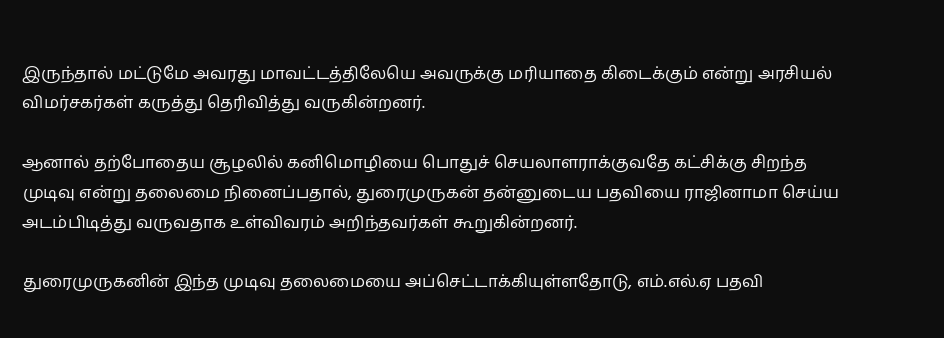இருந்தால் மட்டுமே அவரது மாவட்டத்திலேயெ அவருக்கு மரியாதை கிடைக்கும் என்று அரசியல் விமர்சகர்கள் கருத்து தெரிவித்து வருகின்றனர்.

ஆனால் தற்போதைய சூழலில் கனிமொழியை பொதுச் செயலாளராக்குவதே கட்சிக்கு சிறந்த முடிவு என்று தலைமை நினைப்பதால், துரைமுருகன் தன்னுடைய பதவியை ராஜினாமா செய்ய அடம்பிடித்து வருவதாக உள்விவரம் அறிந்தவர்கள் கூறுகின்றனர்.

துரைமுருகனின் இந்த முடிவு தலைமையை அப்செட்டாக்கியுள்ளதோடு, எம்.எல்.ஏ பதவி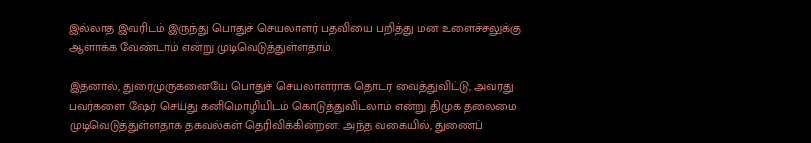இல்லாத இவரிடம் இருந்து பொதுச் செயலாளர் பதவியை பறித்து மன உளைச்சலுக்கு ஆளாக்க வேண்டாம் என்று முடிவெடுத்துள்ளதாம்.

இதனால், துரைமுருகனையே பொதுச் செயலாளராக தொடர வைத்துவிட்டு, அவரது பவர்களை ஷேர் செய்து கனிமொழியிடம் கொடுத்துவிடலாம் என்று திமுக தலைமை முடிவெடுத்துள்ளதாக தகவல்கள் தெரிவிக்கின்றன. அந்த வகையில், துணைப்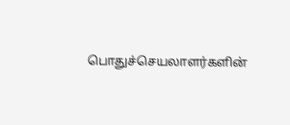பொதுச்செயலாளர்களின்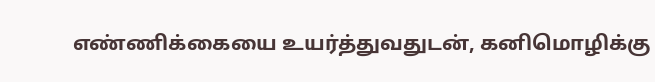எண்ணிக்கையை உயர்த்துவதுடன், கனிமொழிக்கு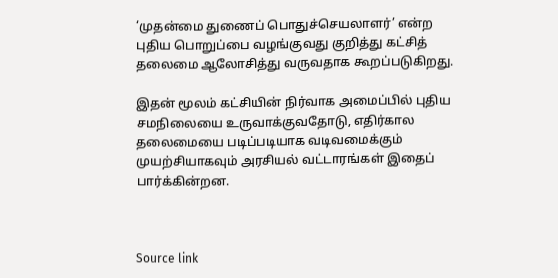‘முதன்மை துணைப் பொதுச்செயலாளர்’ என்ற புதிய பொறுப்பை வழங்குவது குறித்து கட்சித் தலைமை ஆலோசித்து வருவதாக கூறப்படுகிறது.

இதன் மூலம் கட்சியின் நிர்வாக அமைப்பில் புதிய சமநிலையை உருவாக்குவதோடு, எதிர்கால தலைமையை படிப்படியாக வடிவமைக்கும் முயற்சியாகவும் அரசியல் வட்டாரங்கள் இதைப் பார்க்கின்றன.



Source link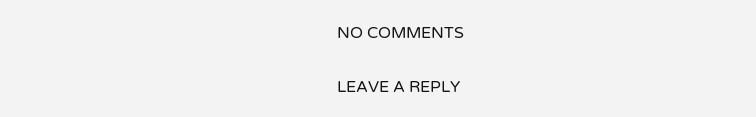NO COMMENTS

LEAVE A REPLY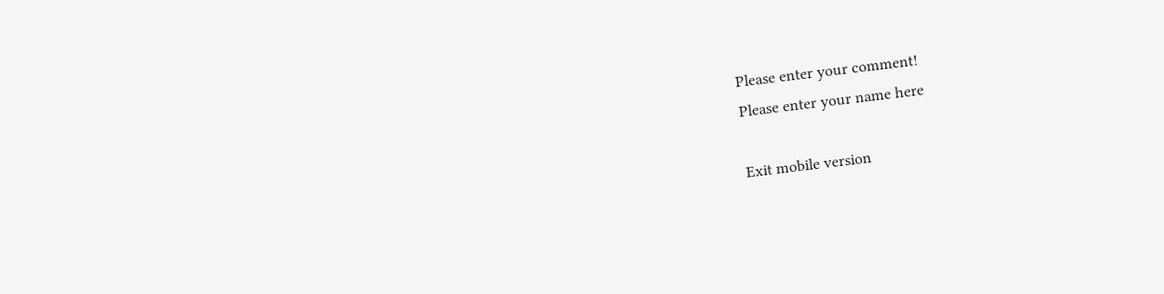Please enter your comment!
Please enter your name here

Exit mobile version